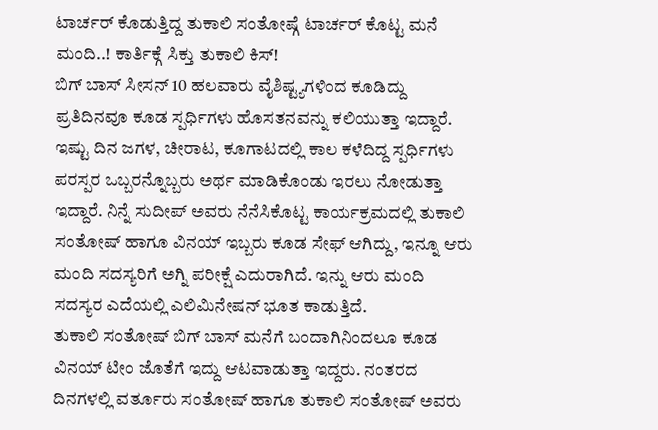ಟಾರ್ಚರ್ ಕೊಡುತ್ತಿದ್ದ ತುಕಾಲಿ ಸಂತೋಷ್ಗೆ ಟಾರ್ಚರ್ ಕೊಟ್ಟ ಮನೆ ಮಂದಿ..! ಕಾರ್ತಿಕ್ಗೆ ಸಿಕ್ತು ತುಕಾಲಿ ಕಿಸ್!
ಬಿಗ್ ಬಾಸ್ ಸೀಸನ್ 10 ಹಲವಾರು ವೈಶಿಷ್ಟ್ಯಗಳಿಂದ ಕೂಡಿದ್ದು ಪ್ರತಿದಿನವೂ ಕೂಡ ಸ್ಪರ್ಧಿಗಳು ಹೊಸತನವನ್ನು ಕಲಿಯುತ್ತಾ ಇದ್ದಾರೆ. ಇಷ್ಟು ದಿನ ಜಗಳ, ಚೀರಾಟ, ಕೂಗಾಟದಲ್ಲಿ ಕಾಲ ಕಳೆದಿದ್ದ ಸ್ಪರ್ಧಿಗಳು ಪರಸ್ಪರ ಒಬ್ಬರನ್ನೊಬ್ಬರು ಅರ್ಥ ಮಾಡಿಕೊಂಡು ಇರಲು ನೋಡುತ್ತಾ ಇದ್ದಾರೆ. ನಿನ್ನೆ ಸುದೀಪ್ ಅವರು ನೆನೆಸಿಕೊಟ್ಟ ಕಾರ್ಯಕ್ರಮದಲ್ಲಿ ತುಕಾಲಿ ಸಂತೋಷ್ ಹಾಗೂ ವಿನಯ್ ಇಬ್ಬರು ಕೂಡ ಸೇಫ್ ಆಗಿದ್ದು, ಇನ್ನೂ ಆರು ಮಂದಿ ಸದಸ್ಯರಿಗೆ ಅಗ್ನಿ ಪರೀಕ್ಷೆ ಎದುರಾಗಿದೆ. ಇನ್ನು ಆರು ಮಂದಿ ಸದಸ್ಯರ ಎದೆಯಲ್ಲಿ ಎಲಿಮಿನೇಷನ್ ಭೂತ ಕಾಡುತ್ತಿದೆ.
ತುಕಾಲಿ ಸಂತೋಷ್ ಬಿಗ್ ಬಾಸ್ ಮನೆಗೆ ಬಂದಾಗಿನಿಂದಲೂ ಕೂಡ ವಿನಯ್ ಟೀಂ ಜೊತೆಗೆ ಇದ್ದು ಆಟವಾಡುತ್ತಾ ಇದ್ದರು. ನಂತರದ ದಿನಗಳಲ್ಲಿ ವರ್ತೂರು ಸಂತೋಷ್ ಹಾಗೂ ತುಕಾಲಿ ಸಂತೋಷ್ ಅವರು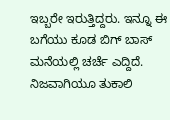ಇಬ್ಬರೇ ಇರುತ್ತಿದ್ದರು. ಇನ್ನೂ ಈ ಬಗೆಯು ಕೂಡ ಬಿಗ್ ಬಾಸ್ ಮನೆಯಲ್ಲಿ ಚರ್ಚೆ ಎದ್ದಿದೆ. ನಿಜವಾಗಿಯೂ ತುಕಾಲಿ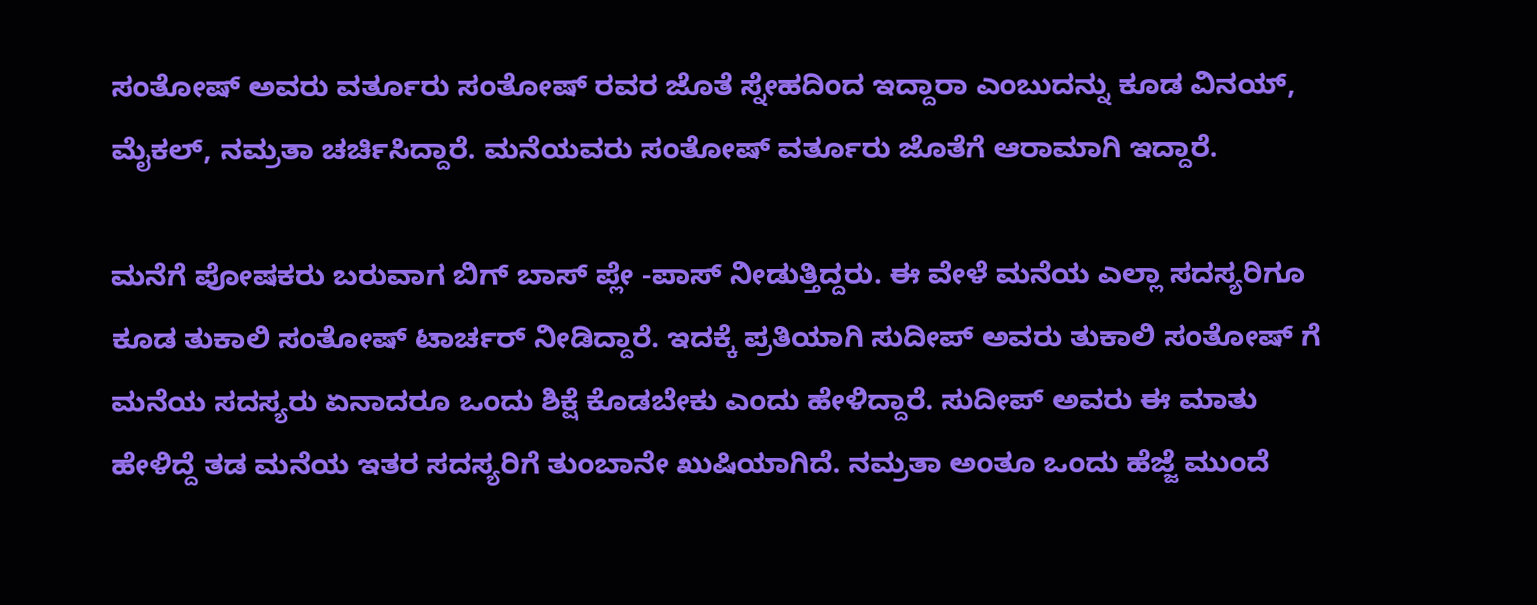ಸಂತೋಷ್ ಅವರು ವರ್ತೂರು ಸಂತೋಷ್ ರವರ ಜೊತೆ ಸ್ನೇಹದಿಂದ ಇದ್ದಾರಾ ಎಂಬುದನ್ನು ಕೂಡ ವಿನಯ್, ಮೈಕಲ್, ನಮ್ರತಾ ಚರ್ಚಿಸಿದ್ದಾರೆ. ಮನೆಯವರು ಸಂತೋಷ್ ವರ್ತೂರು ಜೊತೆಗೆ ಆರಾಮಾಗಿ ಇದ್ದಾರೆ.

ಮನೆಗೆ ಪೋಷಕರು ಬರುವಾಗ ಬಿಗ್ ಬಾಸ್ ಪ್ಲೇ -ಪಾಸ್ ನೀಡುತ್ತಿದ್ದರು. ಈ ವೇಳೆ ಮನೆಯ ಎಲ್ಲಾ ಸದಸ್ಯರಿಗೂ ಕೂಡ ತುಕಾಲಿ ಸಂತೋಷ್ ಟಾರ್ಚರ್ ನೀಡಿದ್ದಾರೆ. ಇದಕ್ಕೆ ಪ್ರತಿಯಾಗಿ ಸುದೀಪ್ ಅವರು ತುಕಾಲಿ ಸಂತೋಷ್ ಗೆ ಮನೆಯ ಸದಸ್ಯರು ಏನಾದರೂ ಒಂದು ಶಿಕ್ಷೆ ಕೊಡಬೇಕು ಎಂದು ಹೇಳಿದ್ದಾರೆ. ಸುದೀಪ್ ಅವರು ಈ ಮಾತು ಹೇಳಿದ್ದೆ ತಡ ಮನೆಯ ಇತರ ಸದಸ್ಯರಿಗೆ ತುಂಬಾನೇ ಖುಷಿಯಾಗಿದೆ. ನಮ್ರತಾ ಅಂತೂ ಒಂದು ಹೆಜ್ಜೆ ಮುಂದೆ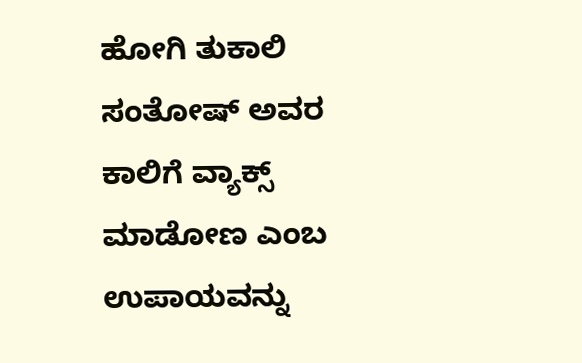ಹೋಗಿ ತುಕಾಲಿ ಸಂತೋಷ್ ಅವರ ಕಾಲಿಗೆ ವ್ಯಾಕ್ಸ್ ಮಾಡೋಣ ಎಂಬ ಉಪಾಯವನ್ನು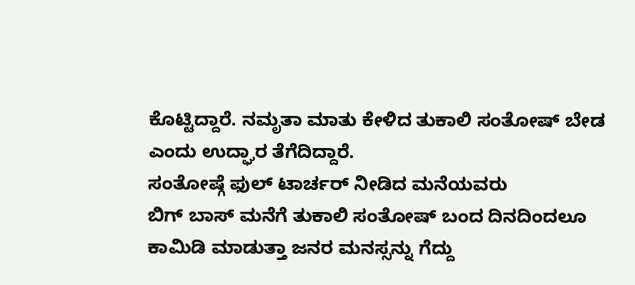ಕೊಟ್ಟಿದ್ದಾರೆ. ನಮೃತಾ ಮಾತು ಕೇಳಿದ ತುಕಾಲಿ ಸಂತೋಷ್ ಬೇಡ ಎಂದು ಉದ್ಘಾರ ತೆಗೆದಿದ್ದಾರೆ.
ಸಂತೋಷ್ಗೆ ಫುಲ್ ಟಾರ್ಚರ್ ನೀಡಿದ ಮನೆಯವರು
ಬಿಗ್ ಬಾಸ್ ಮನೆಗೆ ತುಕಾಲಿ ಸಂತೋಷ್ ಬಂದ ದಿನದಿಂದಲೂ ಕಾಮಿಡಿ ಮಾಡುತ್ತಾ ಜನರ ಮನಸ್ಸನ್ನು ಗೆದ್ದು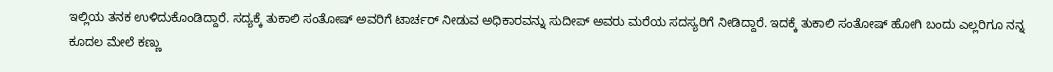ಇಲ್ಲಿಯ ತನಕ ಉಳಿದುಕೊಂಡಿದ್ದಾರೆ. ಸದ್ಯಕ್ಕೆ ತುಕಾಲಿ ಸಂತೋಷ್ ಅವರಿಗೆ ಟಾರ್ಚರ್ ನೀಡುವ ಅಧಿಕಾರವನ್ನು ಸುದೀಪ್ ಅವರು ಮರೆಯ ಸದಸ್ಯರಿಗೆ ನೀಡಿದ್ದಾರೆ. ಇದಕ್ಕೆ ತುಕಾಲಿ ಸಂತೋಷ್ ಹೋಗಿ ಬಂದು ಎಲ್ಲರಿಗೂ ನನ್ನ ಕೂದಲ ಮೇಲೆ ಕಣ್ಣು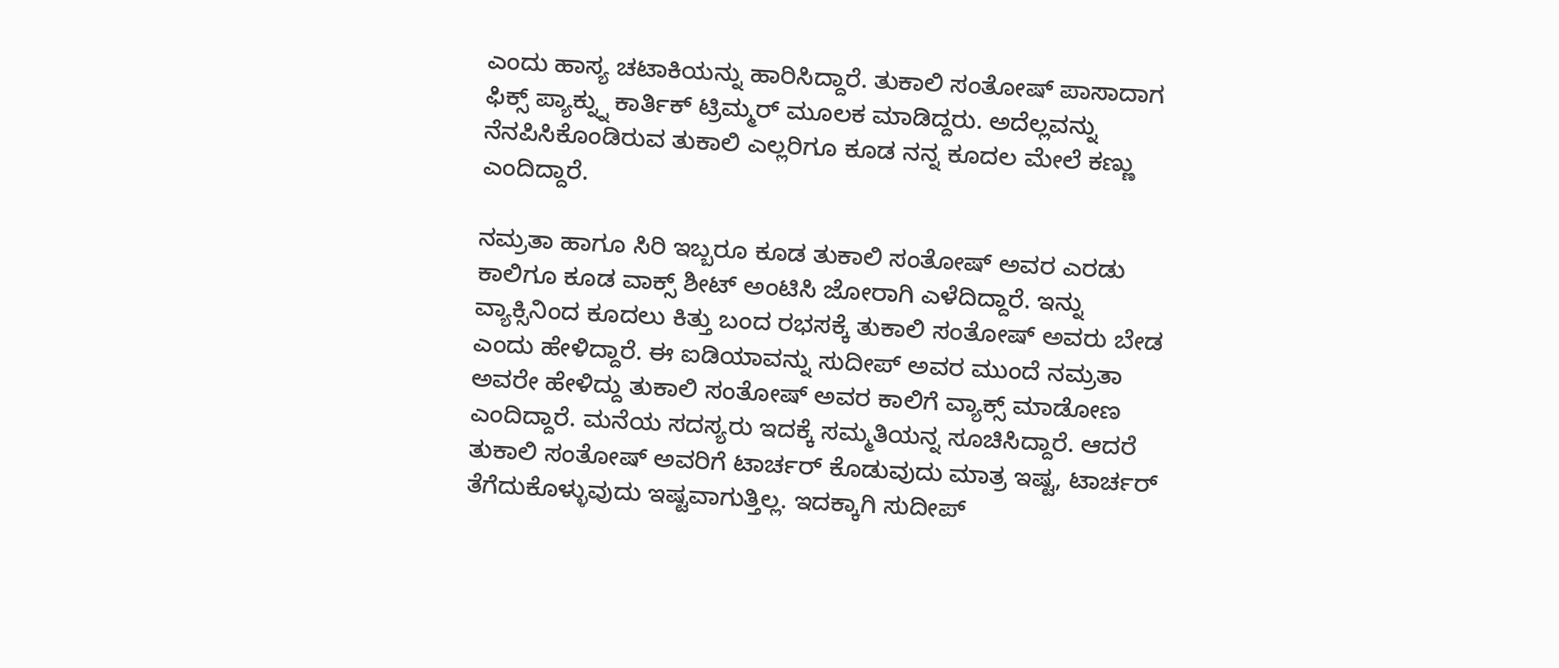ಎಂದು ಹಾಸ್ಯ ಚಟಾಕಿಯನ್ನು ಹಾರಿಸಿದ್ದಾರೆ. ತುಕಾಲಿ ಸಂತೋಷ್ ಪಾಸಾದಾಗ ಫಿಕ್ಸ್ ಪ್ಯಾಕ್ನ್ನು ಕಾರ್ತಿಕ್ ಟ್ರಿಮ್ಮರ್ ಮೂಲಕ ಮಾಡಿದ್ದರು. ಅದೆಲ್ಲವನ್ನು ನೆನಪಿಸಿಕೊಂಡಿರುವ ತುಕಾಲಿ ಎಲ್ಲರಿಗೂ ಕೂಡ ನನ್ನ ಕೂದಲ ಮೇಲೆ ಕಣ್ಣು ಎಂದಿದ್ದಾರೆ.

ನಮ್ರತಾ ಹಾಗೂ ಸಿರಿ ಇಬ್ಬರೂ ಕೂಡ ತುಕಾಲಿ ಸಂತೋಷ್ ಅವರ ಎರಡು ಕಾಲಿಗೂ ಕೂಡ ವಾಕ್ಸ್ ಶೀಟ್ ಅಂಟಿಸಿ ಜೋರಾಗಿ ಎಳೆದಿದ್ದಾರೆ. ಇನ್ನು ವ್ಯಾಕ್ಸಿನಿಂದ ಕೂದಲು ಕಿತ್ತು ಬಂದ ರಭಸಕ್ಕೆ ತುಕಾಲಿ ಸಂತೋಷ್ ಅವರು ಬೇಡ ಎಂದು ಹೇಳಿದ್ದಾರೆ. ಈ ಐಡಿಯಾವನ್ನು ಸುದೀಪ್ ಅವರ ಮುಂದೆ ನಮ್ರತಾ ಅವರೇ ಹೇಳಿದ್ದು ತುಕಾಲಿ ಸಂತೋಷ್ ಅವರ ಕಾಲಿಗೆ ವ್ಯಾಕ್ಸ್ ಮಾಡೋಣ ಎಂದಿದ್ದಾರೆ. ಮನೆಯ ಸದಸ್ಯರು ಇದಕ್ಕೆ ಸಮ್ಮತಿಯನ್ನ ಸೂಚಿಸಿದ್ದಾರೆ. ಆದರೆ ತುಕಾಲಿ ಸಂತೋಷ್ ಅವರಿಗೆ ಟಾರ್ಚರ್ ಕೊಡುವುದು ಮಾತ್ರ ಇಷ್ಟ, ಟಾರ್ಚರ್ ತೆಗೆದುಕೊಳ್ಳುವುದು ಇಷ್ಟವಾಗುತ್ತಿಲ್ಲ. ಇದಕ್ಕಾಗಿ ಸುದೀಪ್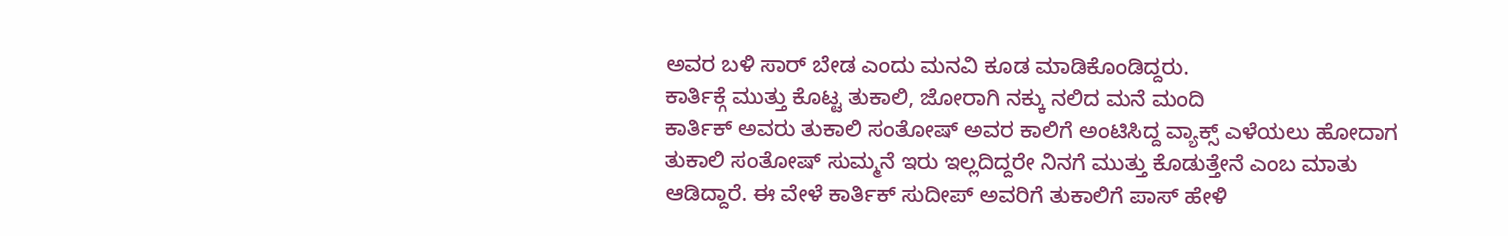ಅವರ ಬಳಿ ಸಾರ್ ಬೇಡ ಎಂದು ಮನವಿ ಕೂಡ ಮಾಡಿಕೊಂಡಿದ್ದರು.
ಕಾರ್ತಿಕ್ಗೆ ಮುತ್ತು ಕೊಟ್ಟ ತುಕಾಲಿ, ಜೋರಾಗಿ ನಕ್ಕು ನಲಿದ ಮನೆ ಮಂದಿ
ಕಾರ್ತಿಕ್ ಅವರು ತುಕಾಲಿ ಸಂತೋಷ್ ಅವರ ಕಾಲಿಗೆ ಅಂಟಿಸಿದ್ದ ವ್ಯಾಕ್ಸ್ ಎಳೆಯಲು ಹೋದಾಗ ತುಕಾಲಿ ಸಂತೋಷ್ ಸುಮ್ಮನೆ ಇರು ಇಲ್ಲದಿದ್ದರೇ ನಿನಗೆ ಮುತ್ತು ಕೊಡುತ್ತೇನೆ ಎಂಬ ಮಾತು ಆಡಿದ್ದಾರೆ. ಈ ವೇಳೆ ಕಾರ್ತಿಕ್ ಸುದೀಪ್ ಅವರಿಗೆ ತುಕಾಲಿಗೆ ಪಾಸ್ ಹೇಳಿ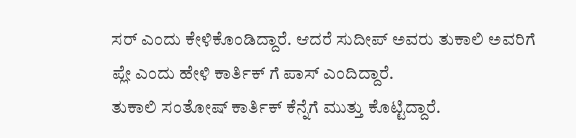ಸರ್ ಎಂದು ಕೇಳಿಕೊಂಡಿದ್ದಾರೆ. ಆದರೆ ಸುದೀಪ್ ಅವರು ತುಕಾಲಿ ಅವರಿಗೆ ಪ್ಲೇ ಎಂದು ಹೇಳಿ ಕಾರ್ತಿಕ್ ಗೆ ಪಾಸ್ ಎಂದಿದ್ದಾರೆ.
ತುಕಾಲಿ ಸಂತೋಷ್ ಕಾರ್ತಿಕ್ ಕೆನ್ನೆಗೆ ಮುತ್ತು ಕೊಟ್ಟಿದ್ದಾರೆ.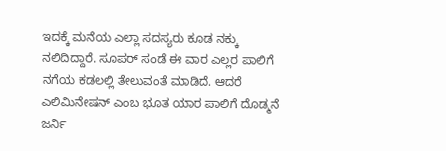ಇದಕ್ಕೆ ಮನೆಯ ಎಲ್ಲಾ ಸದಸ್ಯರು ಕೂಡ ನಕ್ಕು ನಲಿದಿದ್ದಾರೆ. ಸೂಪರ್ ಸಂಡೆ ಈ ವಾರ ಎಲ್ಲರ ಪಾಲಿಗೆ ನಗೆಯ ಕಡಲಲ್ಲಿ ತೇಲುವಂತೆ ಮಾಡಿದೆ. ಆದರೆ ಎಲಿಮಿನೇಷನ್ ಎಂಬ ಭೂತ ಯಾರ ಪಾಲಿಗೆ ದೊಡ್ಮನೆ ಜರ್ನಿ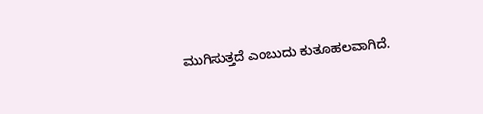ಮುಗಿಸುತ್ತದೆ ಎಂಬುದು ಕುತೂಹಲವಾಗಿದೆ.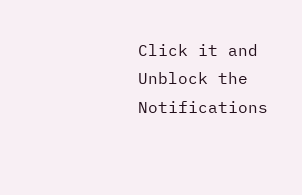Click it and Unblock the Notifications